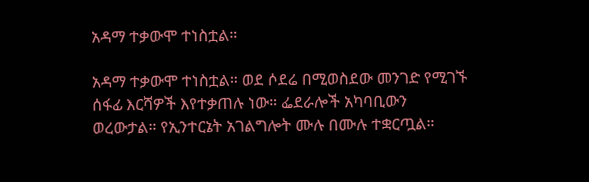አዳማ ተቃውሞ ተነስቷል።

አዳማ ተቃውሞ ተነስቷል። ወደ ሶደሬ በሚወስደው መንገድ የሚገኙ ሰፋፊ እርሻዎች እየተቃጠሉ ነው። ፌደራሎች አካባቢውን ወረውታል። የኢንተርኔት አገልግሎት ሙሉ በሙሉ ተቋርጧል።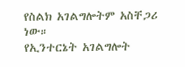የስልክ አገልግሎትም አስቸጋሪ ነው።
የኢንተርኔት አገልግሎት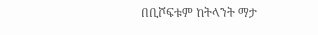በቢሾፍቱም ከትላንት ማታ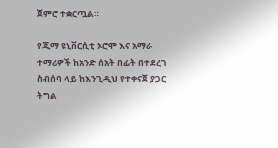ጀምሮ ተቋርጧል።

የጂማ ዩኒቨርሲቲ ኦሮሞ እና አማራ ተማሪዎች ከአንድ ሰአት በፊት በተደረገ ስብሰባ ላይ ከእንጊዲህ የተቀናጀ ያጋር ትግል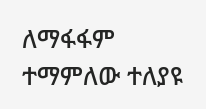ለማፋፋም ተማምለው ተለያዩ